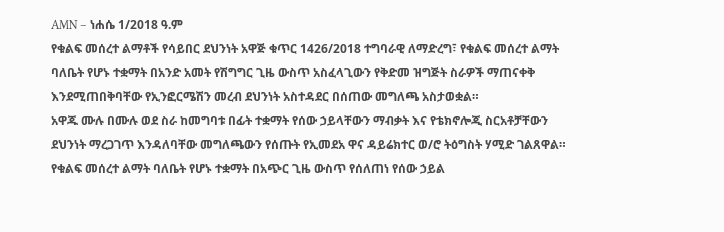AMN – ነሐሴ 1/2018 ዓ.ም
የቁልፍ መሰረተ ልማቶች የሳይበር ደህንነት አዋጅ ቁጥር 1426/2018 ተግባራዊ ለማድረግ፣ የቁልፍ መሰረተ ልማት ባለቤት የሆኑ ተቋማት በአንድ አመት የሽግግር ጊዜ ውስጥ አስፈላጊውን የቅድመ ዝግጅት ስራዎች ማጠናቀቅ እንደሚጠበቅባቸው የኢንፎርሜሽን መረብ ደህንነት አስተዳደር በሰጠው መግለጫ አስታወቋል።
አዋጁ ሙሉ በሙሉ ወደ ስራ ከመግባቱ በፊት ተቋማት የሰው ኃይላቸውን ማብቃት እና የቴክኖሎጂ ስርአቶቻቸውን ደህንነት ማረጋገጥ እንዳለባቸው መግለጫውን የሰጡት የኢመደአ ዋና ዳይሬክተር ወ/ሮ ትዕግስት ሃሚድ ገልጸዋል።
የቁልፍ መሰረተ ልማት ባለቤት የሆኑ ተቋማት በአጭር ጊዜ ውስጥ የሰለጠነ የሰው ኃይል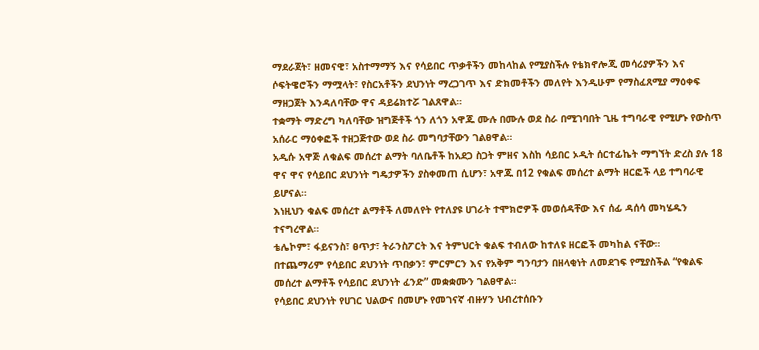ማደራጀት፣ ዘመናዊ፣ አስተማማኝ እና የሳይበር ጥቃቶችን መከላከል የሚያስችሉ የቴክኖሎጂ መሳሪያዎችን እና ሶፍትዌሮችን ማሟላት፣ የስርአቶችን ደህንነት ማረጋገጥ እና ድክመቶችን መለየት እንዲሁም የማስፈጸሚያ ማዕቀፍ ማዘጋጀት እንዳለባቸው ዋና ዳይሬክተሯ ገልጸዋል።
ተቋማት ማድረግ ካለባቸው ዝግጅቶች ጎን ለጎን አዋጁ ሙሉ በሙሉ ወደ ስራ በሚገባበት ጊዜ ተግባራዊ የሚሆኑ የውስጥ አሰራር ማዕቀፎች ተዘጋጅተው ወደ ስራ መግባታቸውን ገልፀዋል።
አዲሱ አዋጅ ለቁልፍ መሰረተ ልማት ባለቤቶች ከአደጋ ስጋት ምዘና እስከ ሳይበር ኦዲት ሰርተፊኬት ማግኘት ድረስ ያሉ 18 ዋና ዋና የሳይበር ደህንነት ግዴታዎችን ያስቀመጠ ሲሆን፣ አዋጁ በ12 የቁልፍ መሰረተ ልማት ዘርፎች ላይ ተግባራዊ ይሆናል።
እነዚህን ቁልፍ መሰረተ ልማቶች ለመለየት የተለያዩ ሀገራት ተሞክሮዎች መወሰዳቸው እና ሰፊ ዳሰሳ መካሄዱን ተናግረዋል።
ቴሌኮም፣ ፋይናንስ፣ ፀጥታ፣ ትራንስፖርት እና ትምህርት ቁልፍ ተብለው ከተለዩ ዘርፎች መካከል ናቸው።
በተጨማሪም የሳይበር ደህንነት ጥበቃን፣ ምርምርን እና የአቅም ግንባታን በዘላቂነት ለመደገፍ የሚያስችል “የቁልፍ መሰረተ ልማቶች የሳይበር ደህንነት ፈንድ” መቋቋሙን ገልፀዋል።
የሳይበር ደህንነት የሀገር ህልውና በመሆኑ የመገናኛ ብዙሃን ህብረተሰቡን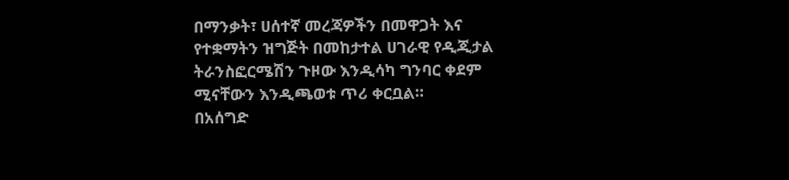በማንቃት፣ ሀሰተኛ መረጃዎችን በመዋጋት እና የተቋማትን ዝግጅት በመከታተል ሀገራዊ የዲጂታል ትራንስፎርሜሽን ጉዞው እንዲሳካ ግንባር ቀደም ሚናቸውን እንዲጫወቱ ጥሪ ቀርቧል።
በአሰግድ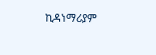ኪዳነማሪያም